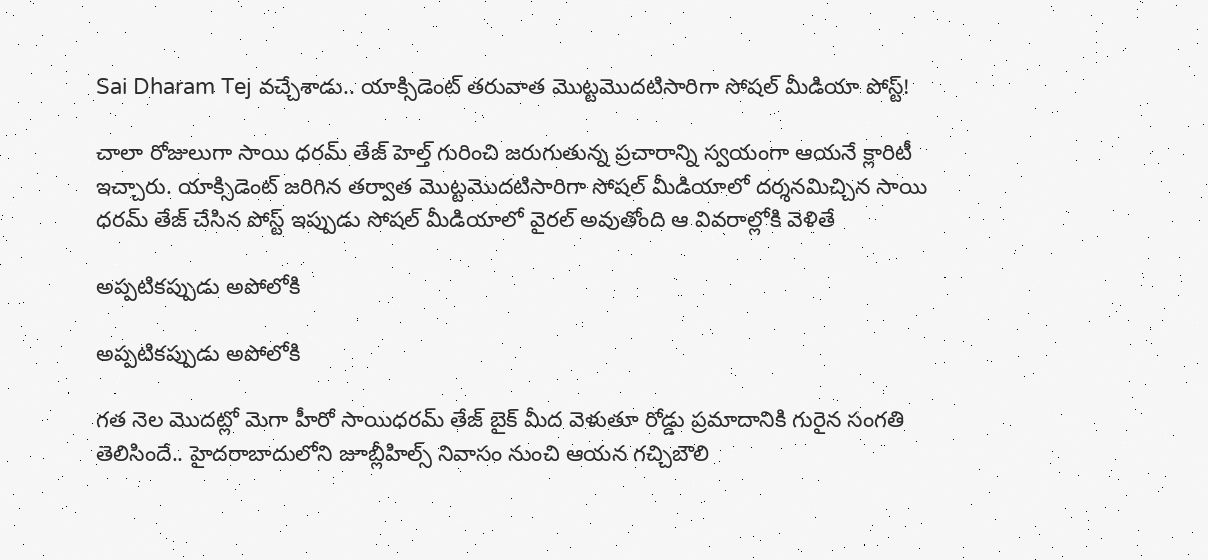Sai Dharam Tej వచ్చేశాడు.. యాక్సిడెంట్ తరువాత మొట్టమొదటిసారిగా సోషల్ మీడియా పోస్ట్!

చాలా రోజులుగా సాయి ధరమ్ తేజ్ హెల్త్ గురించి జరుగుతున్న ప్రచారాన్ని స్వయంగా ఆయనే క్లారిటీ ఇచ్చారు. యాక్సిడెంట్ జరిగిన తర్వాత మొట్టమొదటిసారిగా సోషల్ మీడియాలో దర్శనమిచ్చిన సాయి ధరమ్ తేజ్ చేసిన పోస్ట్ ఇప్పుడు సోషల్ మీడియాలో వైరల్ అవుతోంది ఆ వివరాల్లోకి వెళితే

అప్పటికప్పుడు అపోలోకి

అప్పటికప్పుడు అపోలోకి

గత నెల మొదట్లో మెగా హీరో సాయిధరమ్ తేజ్ బైక్ మీద వెళుతూ రోడ్డు ప్రమాదానికి గురైన సంగతి తెలిసిందే.. హైదరాబాదులోని జూబ్లీహిల్స్ నివాసం నుంచి ఆయన గచ్చిబౌలి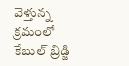వెళ్తున్న క్రమంలో కేబుల్ బ్రిడ్జి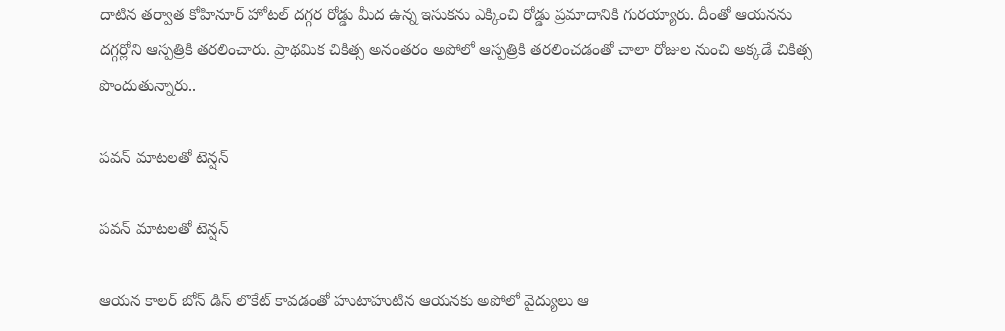దాటిన తర్వాత కోహినూర్ హోటల్ దగ్గర రోడ్డు మీద ఉన్న ఇసుకను ఎక్కించి రోడ్డు ప్రమాదానికి గురయ్యారు. దీంతో ఆయనను దగ్గర్లోని ఆస్పత్రికి తరలించారు. ప్రాథమిక చికిత్స అనంతరం అపోలో ఆస్పత్రికి తరలించడంతో చాలా రోజుల నుంచి అక్కడే చికిత్స పొందుతున్నారు..

పవన్ మాటలతో టెన్షన్

పవన్ మాటలతో టెన్షన్

ఆయన కాలర్ బోన్ డిస్ లొకేట్ కావడంతో హుటాహుటిన ఆయనకు అపోలో వైద్యులు ఆ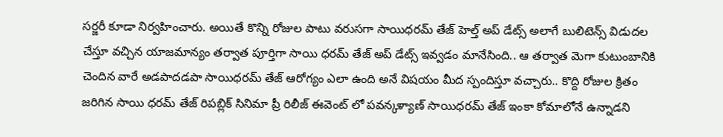సర్జరీ కూడా నిర్వహించారు. అయితే కొన్ని రోజుల పాటు వరుసగా సాయిధరమ్ తేజ్ హెల్త్ అప్ డేట్స్ అలాగే బులిటెన్స్ విడుదల చేస్తూ వచ్చిన యాజమాన్యం తర్వాత పూర్తిగా సాయి ధరమ్ తేజ్ అప్ డేట్స్ ఇవ్వడం మానేసింది.. ఆ తర్వాత మెగా కుటుంబానికి చెందిన వారే అడపాదడపా సాయిధరమ్ తేజ్ ఆరోగ్యం ఎలా ఉంది అనే విషయం మీద స్పందిస్తూ వచ్చారు.. కొద్ది రోజుల క్రితం జరిగిన సాయి ధరమ్ తేజ్ రిపబ్లిక్ సినిమా ప్రీ రిలీజ్ ఈవెంట్ లో పవన్కళ్యాణ్ సాయిధరమ్ తేజ్ ఇంకా కోమాలోనే ఉన్నాడని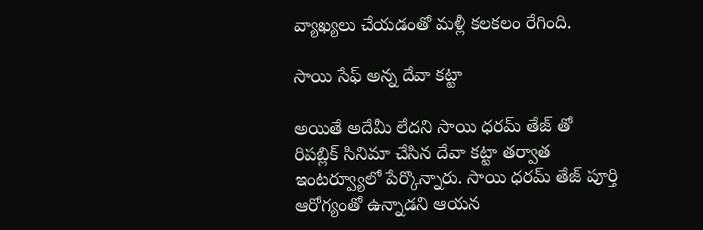వ్యాఖ్యలు చేయడంతో మళ్లీ కలకలం రేగింది.

సాయి సేఫ్ అన్న దేవా కట్టా

అయితే అదేమీ లేదని సాయి ధరమ్ తేజ్ తో రిపబ్లిక్ సినిమా చేసిన దేవా కట్టా తర్వాత ఇంటర్వ్యూలో పేర్కొన్నారు. సాయి ధరమ్ తేజ్ పూర్తి ఆరోగ్యంతో ఉన్నాడని ఆయన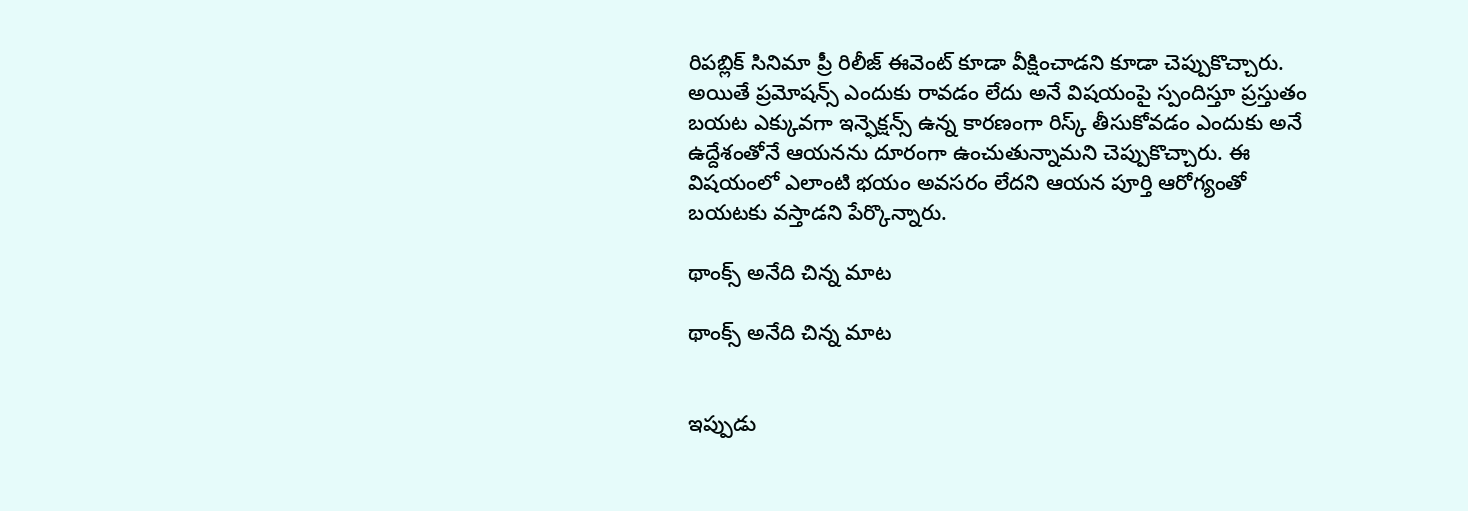రిపబ్లిక్ సినిమా ప్రీ రిలీజ్ ఈవెంట్ కూడా వీక్షించాడని కూడా చెప్పుకొచ్చారు. అయితే ప్రమోషన్స్ ఎందుకు రావడం లేదు అనే విషయంపై స్పందిస్తూ ప్రస్తుతం బయట ఎక్కువగా ఇన్ఫెక్షన్స్ ఉన్న కారణంగా రిస్క్ తీసుకోవడం ఎందుకు అనే ఉద్దేశంతోనే ఆయనను దూరంగా ఉంచుతున్నామని చెప్పుకొచ్చారు. ఈ విషయంలో ఎలాంటి భయం అవసరం లేదని ఆయన పూర్తి ఆరోగ్యంతో బయటకు వస్తాడని పేర్కొన్నారు.

థాంక్స్ అనేది చిన్న మాట

థాంక్స్ అనేది చిన్న మాట


ఇప్పుడు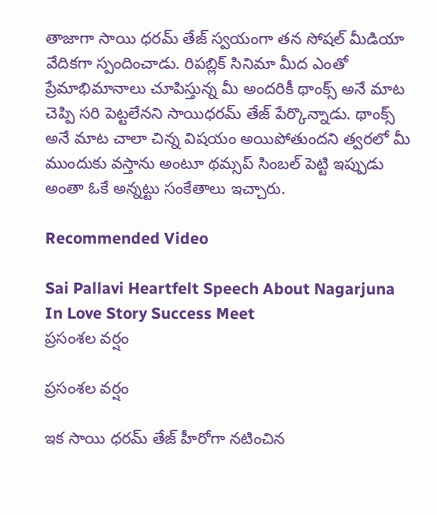తాజాగా సాయి ధరమ్ తేజ్ స్వయంగా తన సోషల్ మీడియా వేదికగా స్పందించాడు. రిపబ్లిక్ సినిమా మీద ఎంతో ప్రేమాభిమానాలు చూపిస్తున్న మీ అందరికీ థాంక్స్ అనే మాట చెప్పి సరి పెట్టలేనని సాయిధరమ్ తేజ్ పేర్కొన్నాడు. థాంక్స్ అనే మాట చాలా చిన్న విషయం అయిపోతుందని త్వరలో మీ ముందుకు వస్తాను అంటూ థమ్సప్ సింబల్ పెట్టి ఇప్పుడు అంతా ఓకే అన్నట్టు సంకేతాలు ఇచ్చారు.

Recommended Video

Sai Pallavi Heartfelt Speech About Nagarjuna In Love Story Success Meet
ప్రసంశల వర్షం

ప్రసంశల వర్షం

ఇక సాయి ధరమ్ తేజ్ హీరోగా నటించిన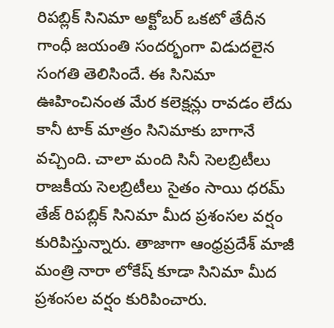రిపబ్లిక్ సినిమా అక్టోబర్ ఒకటో తేదీన గాంధీ జయంతి సందర్భంగా విడుదలైన సంగతి తెలిసిందే. ఈ సినిమా ఊహించినంత మేర కలెక్షన్లు రావడం లేదు కానీ టాక్ మాత్రం సినిమాకు బాగానే వచ్చింది. చాలా మంది సినీ సెలబ్రిటీలు రాజకీయ సెలబ్రిటీలు సైతం సాయి ధరమ్ తేజ్ రిపబ్లిక్ సినిమా మీద ప్రశంసల వర్షం కురిపిస్తున్నారు. తాజాగా ఆంధ్రప్రదేశ్ మాజీ మంత్రి నారా లోకేష్ కూడా సినిమా మీద ప్రశంసల వర్షం కురిపించారు.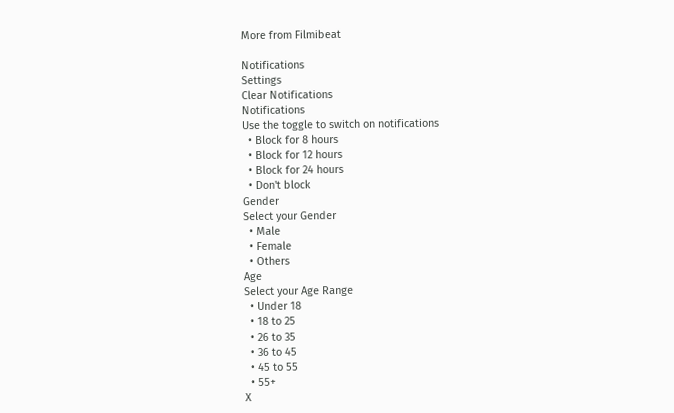More from Filmibeat

Notifications
Settings
Clear Notifications
Notifications
Use the toggle to switch on notifications
  • Block for 8 hours
  • Block for 12 hours
  • Block for 24 hours
  • Don't block
Gender
Select your Gender
  • Male
  • Female
  • Others
Age
Select your Age Range
  • Under 18
  • 18 to 25
  • 26 to 35
  • 36 to 45
  • 45 to 55
  • 55+
X